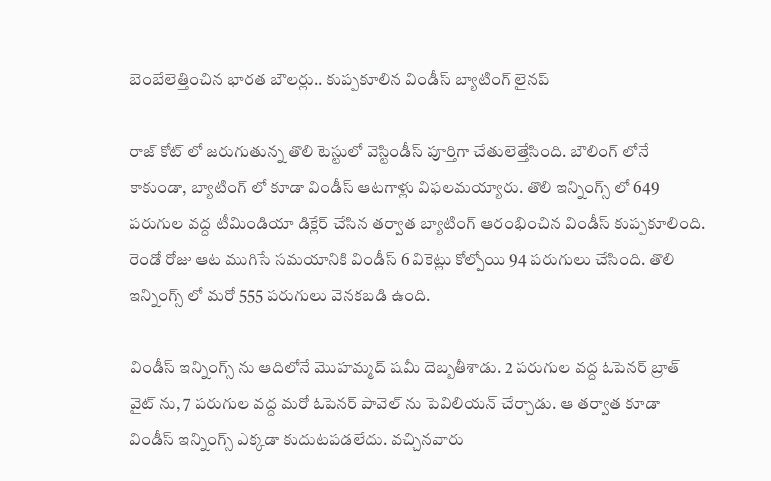బెంబేలెత్తించిన భారత బౌలర్లు.. కుప్పకూలిన విండీస్ బ్యాటింగ్ లైనప్

రాజ్ కోట్ లో జరుగుతున్న తొలి టెస్టులో వెస్టిండీస్ పూర్తిగా చేతులెత్తేసింది. బౌలింగ్ లోనే కాకుండా, బ్యాటింగ్ లో కూడా విండీస్ ఆటగాళ్లు విఫలమయ్యారు. తొలి ఇన్నింగ్స్ లో 649 పరుగుల వద్ద టీమిండియా డిక్లేర్ చేసిన తర్వాత బ్యాటింగ్ ఆరంభించిన విండీస్ కుప్పకూలింది. రెండో రోజు ఆట ముగిసే సమయానికి విండీస్ 6 వికెట్లు కోల్పోయి 94 పరుగులు చేసింది. తొలి ఇన్నింగ్స్ లో మరో 555 పరుగులు వెనకబడి ఉంది.

విండీస్ ఇన్నింగ్స్ ను ఆదిలోనే మొహమ్మద్ షమీ దెబ్బతీశాడు. 2 పరుగుల వద్ద ఓపెనర్ బ్రాత్ వైట్ ను, 7 పరుగుల వద్ద మరో ఓపెనర్ పావెల్ ను పెవిలియన్ చేర్చాడు. ఆ తర్వాత కూడా విండీస్ ఇన్నింగ్స్ ఎక్కడా కుదుటపడలేదు. వచ్చినవారు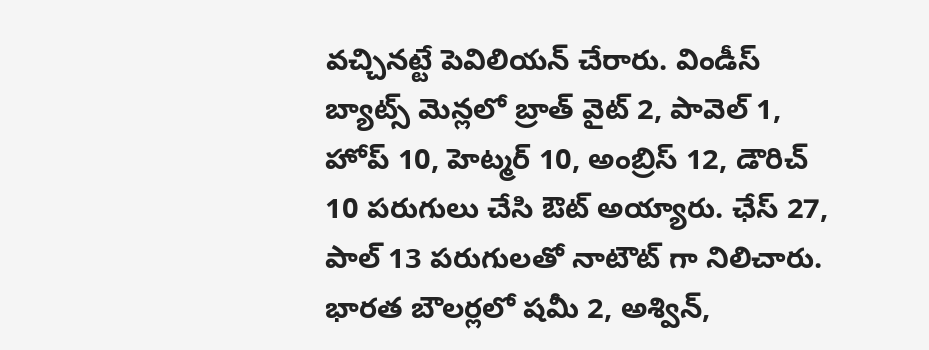వచ్చినట్టే పెవిలియన్ చేరారు. విండీస్ బ్యాట్స్ మెన్లలో బ్రాత్ వైట్ 2, పావెల్ 1, హోప్ 10, హెట్మర్ 10, అంబ్రిస్ 12, డౌరిచ్ 10 పరుగులు చేసి ఔట్ అయ్యారు. ఛేస్ 27, పాల్ 13 పరుగులతో నాటౌట్ గా నిలిచారు. భారత బౌలర్లలో షమీ 2, అశ్విన్,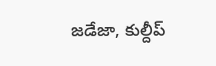జడేజా, కుల్దీప్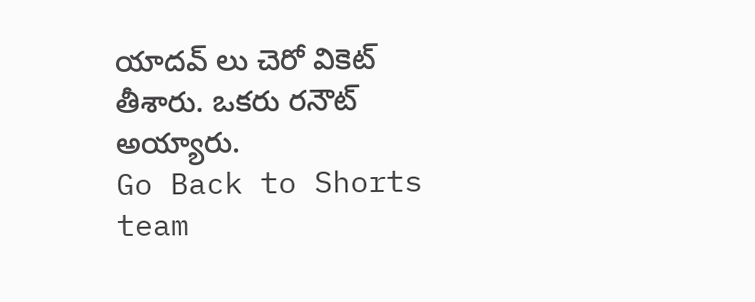యాదవ్ లు చెరో వికెట్ తీశారు. ఒకరు రనౌట్ అయ్యారు.
Go Back to Shorts
team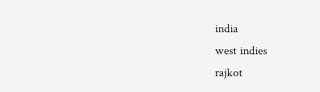india
west indies
rajkot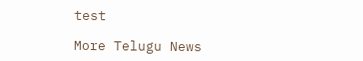test

More Telugu News